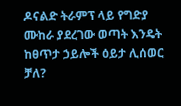ዶናልድ ትራምፕ ላይ የግድያ ሙከራ ያደረገው ወጣት እንዴት ከፀጥታ ኃይሎች ዕይታ ሊሰወር ቻለ?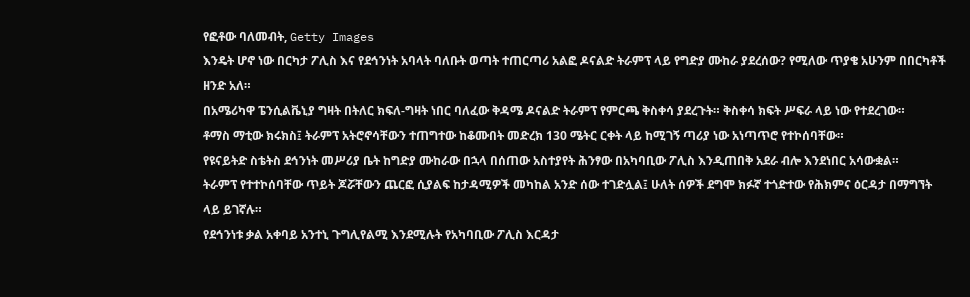የፎቶው ባለመብት, Getty Images
እንዴት ሆኖ ነው በርካታ ፖሊስ እና የደኅንነት አባላት ባለቡት ወጣት ተጠርጣሪ አልፎ ዶናልድ ትራምፕ ላይ የግድያ ሙከራ ያደረሰው? የሚለው ጥያቄ አሁንም በበርካቶች ዘንድ አለ።
በአሜሪካዋ ፔንሲልቬኒያ ግዛት በትለር ክፍለ-ግዛት ነበር ባለፈው ቅዳሜ ዶናልድ ትራምፕ የምርጫ ቅስቀሳ ያደረጉት። ቅስቀሳ ክፍት ሥፍራ ላይ ነው የተደረገው።
ቶማስ ማቲው ክሩክስ፤ ትራምፕ አትሮኖሳቸውን ተጠግተው ከቆሙበት መድረክ 130 ሜትር ርቀት ላይ ከሚገኝ ጣሪያ ነው አነጣጥሮ የተኮሰባቸው።
የዩናይትድ ስቴትስ ደኅንነት መሥሪያ ቤት ከግድያ ሙከራው በኋላ በሰጠው አስተያየት ሕንፃው በአካባቢው ፖሊስ እንዲጠበቅ አደራ ብሎ እንደነበር አሳውቋል።
ትራምፕ የተተኮሰባቸው ጥይት ጆሯቸውን ጨርፎ ሲያልፍ ከታዳሚዎች መካከል አንድ ሰው ተገድሏል፤ ሁለት ሰዎች ደግሞ ክፉኛ ተጎድተው የሕክምና ዕርዳታ በማግኘት ላይ ይገኛሉ።
የደኅንነቱ ቃል አቀባይ አንተኒ ጉግሊየልሚ እንደሚሉት የአካባቢው ፖሊስ እርዳታ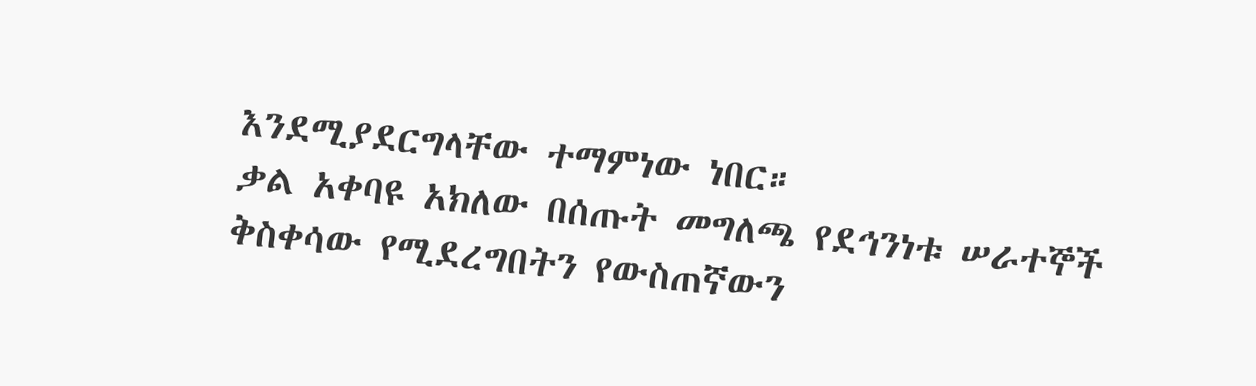እንደሚያደርግላቸው ተማምነው ነበር።
ቃል አቀባዩ አክለው በሰጡት መግለጫ የደኅንነቱ ሠራተኞች ቅስቀሳው የሚደረግበትን የውስጠኛውን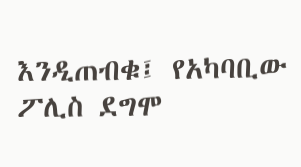እንዲጠብቁ፤ የአካባቢው ፖሊስ ደግሞ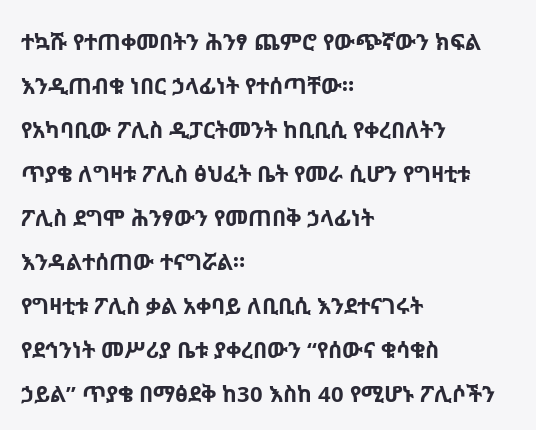ተኳሹ የተጠቀመበትን ሕንፃ ጨምሮ የውጭኛውን ክፍል እንዲጠብቁ ነበር ኃላፊነት የተሰጣቸው።
የአካባቢው ፖሊስ ዲፓርትመንት ከቢቢሲ የቀረበለትን ጥያቄ ለግዛቱ ፖሊስ ፅህፈት ቤት የመራ ሲሆን የግዛቲቱ ፖሊስ ደግሞ ሕንፃውን የመጠበቅ ኃላፊነት እንዳልተሰጠው ተናግሯል።
የግዛቲቱ ፖሊስ ቃል አቀባይ ለቢቢሲ እንደተናገሩት የደኅንነት መሥሪያ ቤቱ ያቀረበውን “የሰውና ቁሳቁስ ኃይል” ጥያቄ በማፅደቅ ከ30 እስከ 40 የሚሆኑ ፖሊሶችን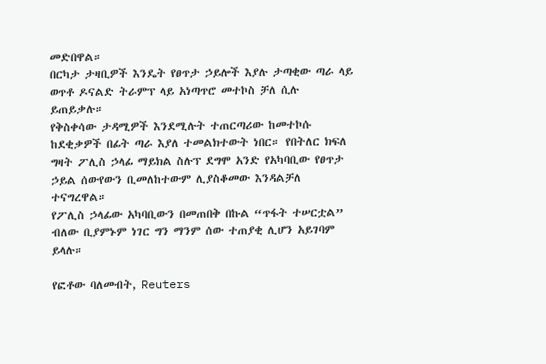መድበዋል።
በርካታ ታዛቢዎች እንዴት የፀጥታ ኃይሎች እያሉ ታጣቂው ጣራ ላይ ወጥቶ ዶናልድ ትራምፕ ላይ አነጣጥሮ መተኮስ ቻለ ሲሉ ይጠይቃሉ።
የቅስቀሳው ታዳሚዎች እንደሚሉት ተጠርጣሪው ከመተኮሱ ከደቂቃዎች በፊት ጣራ እያለ ተመልክተውት ነበር። የበትለር ክፍለ ግዛት ፖሊስ ኃላፊ ማይክል ስሉፕ ደግሞ አንድ የአካባቢው የፀጥታ ኃይል ሰውየውን ቢመለከተውም ሊያስቆመው እንዳልቻለ ተናግረዋል።
የፖሊስ ኃላፊው አካባቢውን በመጠበቅ በኩል “ጥፋት ተሠርቷል” ብለው ቢያምኑም ነገር ግን ማንም ሰው ተጠያቂ ሊሆን አይገባም ይላሉ።

የፎቶው ባለመብት, Reuters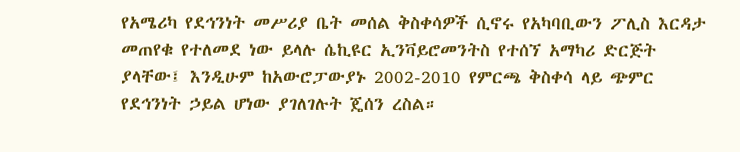የአሜሪካ የደኅንነት መሥሪያ ቤት መሰል ቅስቀሳዎች ሲኖሩ የአካባቢውን ፖሊስ እርዳታ መጠየቁ የተለመደ ነው ይላሉ ሴኪዩር ኢንቫይሮመንትስ የተሰኘ አማካሪ ድርጅት ያላቸው፤ እንዲሁም ከአውሮፓውያኑ 2002-2010 የምርጫ ቅስቀሳ ላይ ጭምር የደኅንነት ኃይል ሆነው ያገለገሉት ጄሰን ረስል።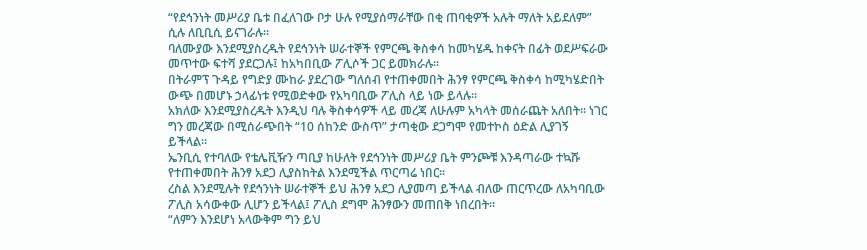“የደኅንነት መሥሪያ ቤቱ በፈለገው ቦታ ሁሉ የሚያሰማራቸው በቂ ጠባቂዎች አሉት ማለት አይደለም” ሲሉ ለቢቢሲ ይናገራሉ።
ባለሙያው እንደሚያስረዱት የደኅንነት ሠራተኞች የምርጫ ቅስቀሳ ከመካሄዱ ከቀናት በፊት ወደሥፍራው መጥተው ፍተሻ ያደርጋሉ፤ ከአካበቢው ፖሊሶች ጋር ይመክራሉ።
በትራምፕ ጉዳይ የግድያ ሙከራ ያደረገው ግለሰብ የተጠቀመበት ሕንፃ የምርጫ ቅስቀሳ ከሚካሄድበት ውጭ በመሆኑ ኃላፊነቱ የሚወድቀው የአካባቢው ፖሊስ ላይ ነው ይላሉ።
አክለው እንደሚያስረዱት እንዲህ ባሉ ቅስቀሳዎች ላይ መረጃ ለሁሉም አካላት መሰራጨት አለበት። ነገር ግን መረጃው በሚሰራጭበት “10 ሰከንድ ውስጥ” ታጣቂው ደጋግሞ የመተኮስ ዕድል ሊያገኝ ይችላል።
ኤንቢሲ የተባለው የቴሌቪዥን ጣቢያ ከሁለት የደኅንነት መሥሪያ ቤት ምንጮቹ እንዳጣራው ተኳሹ የተጠቀመበት ሕንፃ አደጋ ሊያስከትል እንደሚችል ጥርጣሬ ነበር።
ረስል እንደሚሉት የደኅንነት ሠራተኞች ይህ ሕንፃ አደጋ ሊያመጣ ይችላል ብለው ጠርጥረው ለአካባቢው ፖሊስ አሳውቀው ሊሆን ይችላል፤ ፖሊስ ደግሞ ሕንፃውን መጠበቅ ነበረበት።
“ለምን እንደሆነ አላውቅም ግን ይህ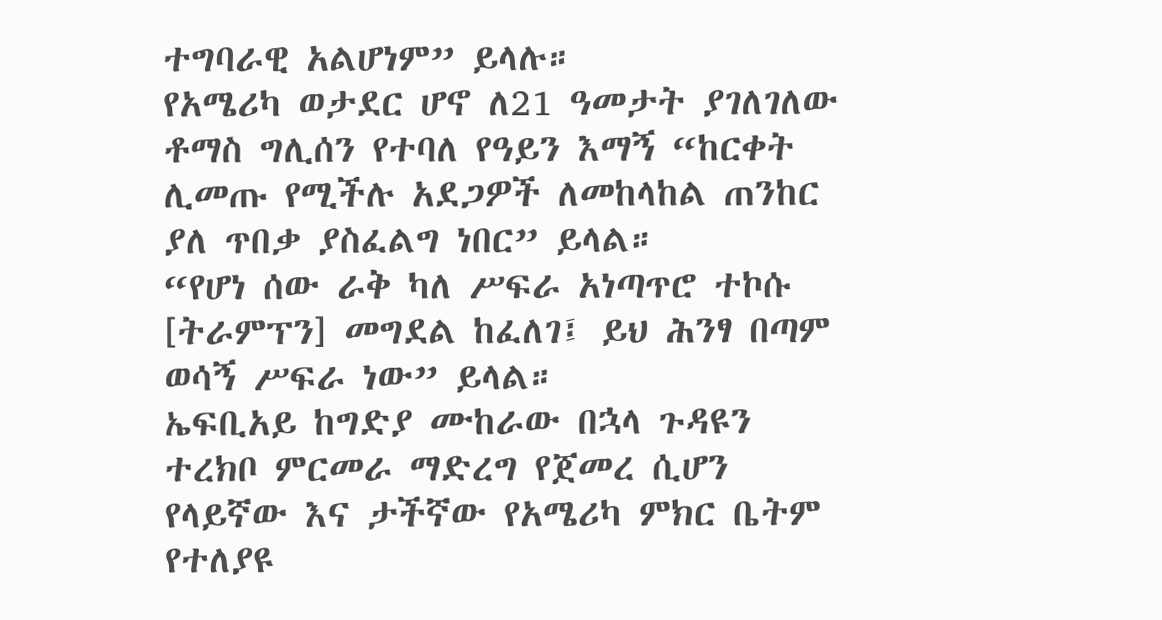ተግባራዊ አልሆነም” ይላሉ።
የአሜሪካ ወታደር ሆኖ ለ21 ዓመታት ያገለገለው ቶማስ ግሊሰን የተባለ የዓይን እማኝ “ከርቀት ሊመጡ የሚችሉ አደጋዎች ለመከላከል ጠንከር ያለ ጥበቃ ያስፈልግ ነበር” ይላል።
“የሆነ ሰው ራቅ ካለ ሥፍራ አነጣጥሮ ተኮሱ [ትራምፕን] መግደል ከፈለገ፤ ይህ ሕንፃ በጣም ወሳኝ ሥፍራ ነው” ይላል።
ኤፍቢአይ ከግድያ ሙከራው በኋላ ጉዳዩን ተረክቦ ምርመራ ማድረግ የጀመረ ሲሆን የላይኛው እና ታችኛው የአሜሪካ ምክር ቤትም የተለያዩ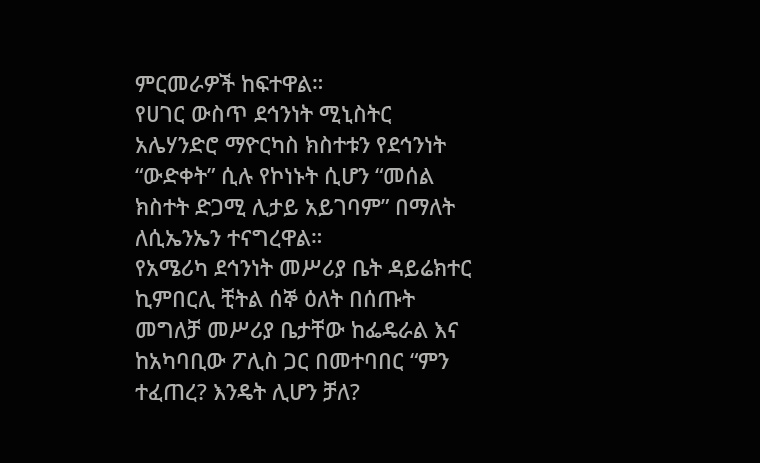ምርመራዎች ከፍተዋል።
የሀገር ውስጥ ደኅንነት ሚኒስትር አሌሃንድሮ ማዮርካስ ክስተቱን የደኅንነት “ውድቀት” ሲሉ የኮነኑት ሲሆን “መሰል ክስተት ድጋሚ ሊታይ አይገባም” በማለት ለሲኤንኤን ተናግረዋል።
የአሜሪካ ደኅንነት መሥሪያ ቤት ዳይሬክተር ኪምበርሊ ቺትል ሰኞ ዕለት በሰጡት መግለቻ መሥሪያ ቤታቸው ከፌዴራል እና ከአካባቢው ፖሊስ ጋር በመተባበር “ምን ተፈጠረ? እንዴት ሊሆን ቻለ?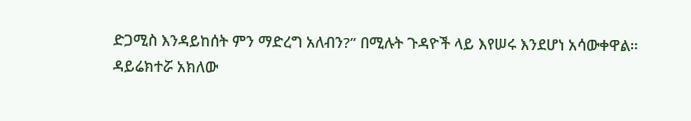ድጋሚስ እንዳይከሰት ምን ማድረግ አለብን?” በሚሉት ጉዳዮች ላይ እየሠሩ እንደሆነ አሳውቀዋል።
ዳይሬክተሯ አክለው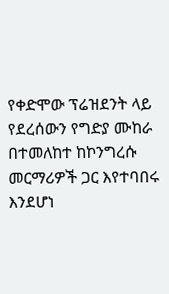የቀድሞው ፕሬዝደንት ላይ የደረሰውን የግድያ ሙከራ በተመለከተ ከኮንግረሱ መርማሪዎች ጋር እየተባበሩ እንደሆነ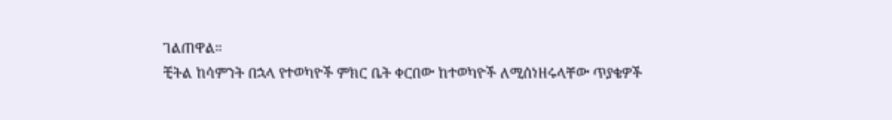ገልጠዋል።
ቺትል ከሳምንት በኋላ የተወካዮች ምክር ቤት ቀርበው ከተወካዮች ለሚሰነዘሩላቸው ጥያቄዎች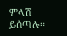ምላሽ ይሰጣሉ።